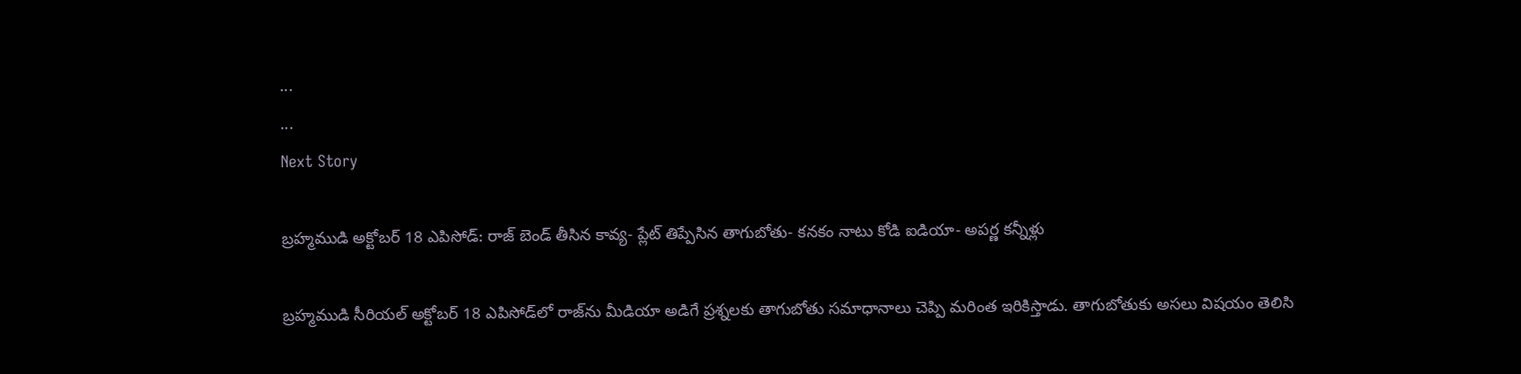...
...
Next Story

బ్రహ్మముడి అక్టోబర్ 18 ఎపిసోడ్: రాజ్ బెండ్ తీసిన కావ్య- ప్లేట్ తిప్పేసిన తాగుబోతు- కనకం నాటు కోడి ఐడియా- అపర్ణ కన్నీళ్లు

బ్రహ్మముడి సీరియల్ అక్టోబర్ 18 ఎపిసోడ్‌లో రాజ్‌ను మీడియా అడిగే ప్రశ్నలకు తాగుబోతు సమాధానాలు చెప్పి మరింత ఇరికిస్తాడు. తాగుబోతుకు అసలు విషయం తెలిసి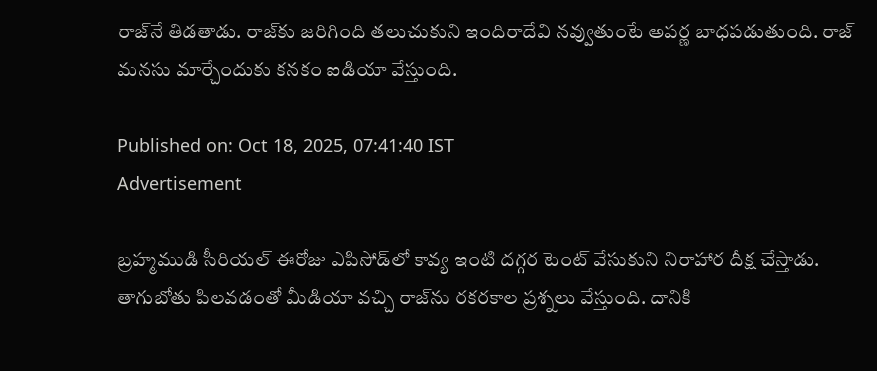రాజ్‌నే తిడతాడు. రాజ్‌కు జరిగింది తలుచుకుని ఇందిరాదేవి నవ్వుతుంటే అపర్ణ బాధపడుతుంది. రాజ్ మనసు మార్చేందుకు కనకం ఐడియా వేస్తుంది.

Published on: Oct 18, 2025, 07:41:40 IST
Advertisement

బ్రహ్మముడి సీరియల్‌ ఈరోజు ఎపిసోడ్‌‌లో కావ్య ఇంటి దగ్గర టెంట్ వేసుకుని నిరాహార దీక్ష చేస్తాడు. తాగుబోతు పిలవడంతో మీడియా వచ్చి రాజ్‌ను రకరకాల ప్రశ్నలు వేస్తుంది. దానికి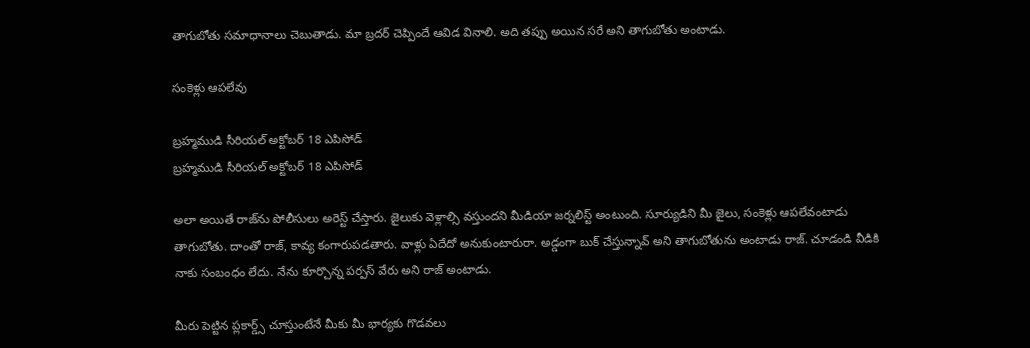తాగుబోతు సమాధానాలు చెబుతాడు. మా బ్రదర్ చెప్పిందే ఆవిడ వినాలి. అది తప్పు అయిన సరే అని తాగుబోతు అంటాడు.

సంకెళ్లు ఆపలేవు

బ్రహ్మముడి సీరియల్‌ అక్టోబర్ 18 ఎపిసోడ్
బ్రహ్మముడి సీరియల్‌ అక్టోబర్ 18 ఎపిసోడ్

అలా అయితే రాజ్‌ను పోలీసులు అరెస్ట్ చేస్తారు. జైలుకు వెళ్లాల్సి వస్తుందని మీడియా జర్నలిస్ట్ అంటుంది. సూర్యుడిని మీ జైలు, సంకెళ్లు ఆపలేవంటాడు తాగుబోతు. దాంతో రాజ్, కావ్య కంగారుపడతారు. వాళ్లు ఏదేదో అనుకుంటారురా. అడ్డంగా బుక్ చేస్తున్నావ్ అని తాగుబోతును అంటాడు రాజ్. చూడండి వీడికి నాకు సంబంధం లేదు. నేను కూర్చొన్న పర్పస్ వేరు అని రాజ్ అంటాడు.

మీరు పెట్టిన ప్లకార్డ్స్ చూస్తుంటేనే మీకు మీ భార్యకు గొడవలు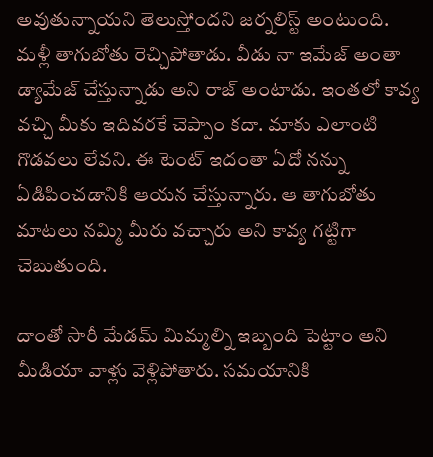అవుతున్నాయని తెలుస్తోందని జర్నలిస్ట్ అంటుంది. మళ్లీ తాగుబోతు రెచ్చిపోతాడు. వీడు నా ఇమేజ్ అంతా డ్యామేజ్ చేస్తున్నాడు అని రాజ్ అంటాడు. ఇంతలో కావ్య వచ్చి మీకు ఇదివరకే చెప్పాం కదా. మాకు ఎలాంటి గొడవలు లేవని. ఈ టెంట్ ఇదంతా ఏదో నన్ను ఏడిపించడానికి ఆయన చేస్తున్నారు. ఆ తాగుబోతు మాటలు నమ్మి మీరు వచ్చారు అని కావ్య గట్టిగా చెబుతుంది.

దాంతో సారీ మేడమ్ మిమ్మల్ని ఇబ్బంది పెట్టాం అని మీడియా వాళ్లు వెళ్లిపోతారు. సమయానికి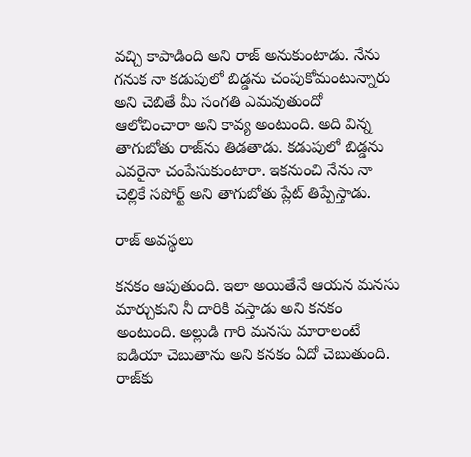వచ్చి కాపాడింది అని రాజ్ అనుకుంటాడు. నేను గనుక నా కడుపులో బిడ్డను చంపుకోమంటున్నారు అని చెబితే మీ సంగతి ఎమవుతుందో ఆలోచించారా అని కావ్య అంటుంది. అది విన్న తాగుబోతు రాజ్‌ను తిడతాడు. కడుపులో బిడ్డను ఎవరైనా చంపేసుకుంటారా. ఇకనుంచి నేను నా చెల్లికే సపోర్ట్ అని తాగుబోతు ప్లేట్ తిప్పేస్తాడు.

రాజ్ అవస్థలు

కనకం ఆపుతుంది. ఇలా అయితేనే ఆయన మనసు మార్చుకుని నీ దారికి వస్తాడు అని కనకం అంటుంది. అల్లుడి గారి మనసు మారాలంటే ఐడియా చెబుతాను అని కనకం ఏదో చెబుతుంది. రాజ్‌కు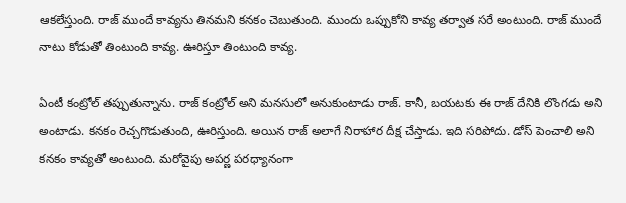ఆకలేస్తుంది. రాజ్ ముందే కావ్యను తినమని కనకం చెబుతుంది. ముందు ఒప్పుకోని కావ్య తర్వాత సరే అంటుంది. రాజ్ ముందే నాటు కోడుతో తింటుంది కావ్య. ఊరిస్తూ తింటుంది కావ్య.

ఏంటీ కంట్రోల్ తప్పుతున్నాను. రాజ్ కంట్రోల్ అని మనసులో అనుకుంటాడు రాజ్. కానీ, బయటకు ఈ రాజ్ దేనికి లొంగడు అని అంటాడు. కనకం రెచ్చగొడుతుంది, ఊరిస్తుంది. అయిన రాజ్ అలాగే నిరాహార దీక్ష చేస్తాడు. ఇది సరిపోదు. డోస్ పెంచాలి అని కనకం కావ్యతో అంటుంది. మరోవైపు అపర్ణ పరధ్యానంగా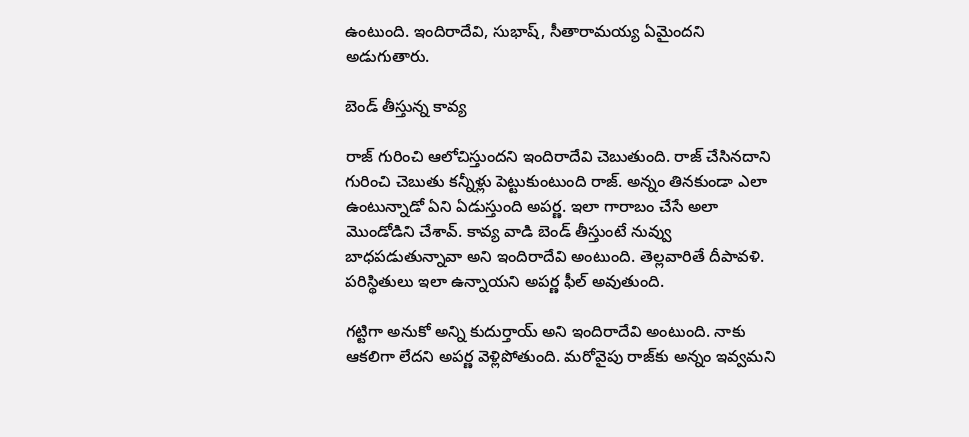ఉంటుంది. ఇందిరాదేవి, సుభాష్, సీతారామయ్య ఏమైందని అడుగుతారు.

బెండ్ తీస్తున్న కావ్య

రాజ్ గురించి ఆలోచిస్తుందని ఇందిరాదేవి చెబుతుంది. రాజ్ చేసినదాని గురించి చెబుతు కన్నీళ్లు పెట్టుకుంటుంది రాజ్. అన్నం తినకుండా ఎలా ఉంటున్నాడో ఏని ఏడుస్తుంది అపర్ణ. ఇలా గారాబం చేసే అలా మొండోడిని చేశావ్. కావ్య వాడి బెండ్ తీస్తుంటే నువ్వు బాధపడుతున్నావా అని ఇందిరాదేవి అంటుంది. తెల్లవారితే దీపావళి. పరిస్థితులు ఇలా ఉన్నాయని అపర్ణ ఫీల్ అవుతుంది.

గట్టిగా అనుకో అన్ని కుదుర్తాయ్ అని ఇందిరాదేవి అంటుంది. నాకు ఆకలిగా లేదని అపర్ణ వెళ్లిపోతుంది. మరోవైపు రాజ్‌కు అన్నం ఇవ్వమని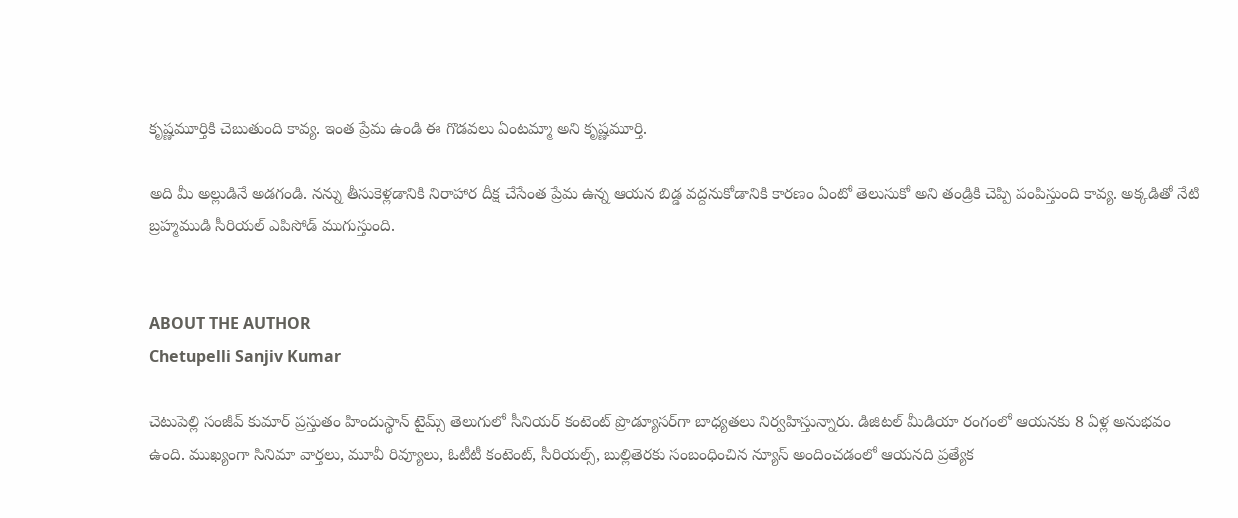కృష్ణమూర్తికి చెబుతుంది కావ్య. ఇంత ప్రేమ ఉండి ఈ గొడవలు ఏంటమ్మా అని కృష్ణమూర్తి.

అది మీ అల్లుడినే అడగండి. నన్ను తీసుకెళ్లడానికి నిరాహార దీక్ష చేసేంత ప్రేమ ఉన్న ఆయన బిడ్డ వద్దనుకోడానికి కారణం ఏంటో తెలుసుకో అని తండ్రికి చెప్పి పంపిస్తుంది కావ్య. అక్కడితో నేటి బ్రహ్మముడి సీరియల్ ఎపిసోడ్ ముగుస్తుంది.


ABOUT THE AUTHOR
Chetupelli Sanjiv Kumar

చెటుపెల్లి సంజీవ్ కుమార్ ప్రస్తుతం హిందుస్థాన్ టైమ్స్ తెలుగులో సీనియర్ కంటెంట్ ప్రొడ్యూసర్‌గా బాధ్యతలు నిర్వహిస్తున్నారు. డిజిటల్ మీడియా రంగంలో ఆయనకు 8 ఏళ్ల అనుభవం ఉంది. ముఖ్యంగా సినిమా వార్తలు, మూవీ రివ్యూలు, ఓటీటీ కంటెంట్, సీరియల్స్, బుల్లితెరకు సంబంధించిన న్యూస్ అందించడంలో ఆయనది ప్రత్యేక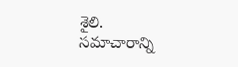శైలి. సమాచారాన్ని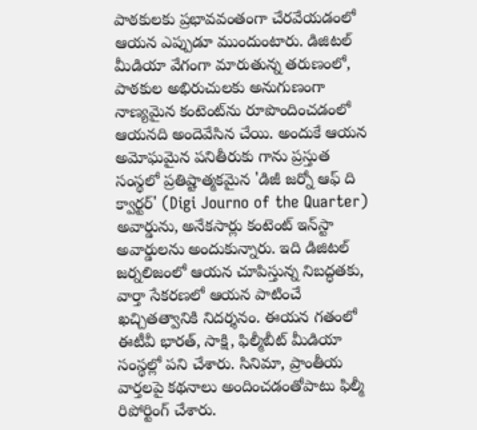పాఠకులకు ప్రభావవంతంగా చేరవేయడంలో ఆయన ఎప్పుడూ ముందుంటారు. డిజిటల్ మీడియా వేగంగా మారుతున్న తరుణంలో, పాఠకుల అభిరుచులకు అనుగుణంగా నాణ్యమైన కంటెంట్‌ను రూపొందించడంలో ఆయనది అందెవేసిన చేయి. అందుకే ఆయన అమోఘమైన పనితీరుకు గాను ప్రస్తుత సంస్థలో ప్రతిష్టాత్మకమైన 'డిజీ జర్నో ఆఫ్ ది క్వార్టర్' (Digi Journo of the Quarter) అవార్డును, అనేకసార్లు కంటెంట్ ఇన్‌స్టా అవార్డులను అందుకున్నారు. ఇది డిజిటల్ జర్నలిజంలో ఆయన చూపిస్తున్న నిబద్ధతకు, వార్తా సేకరణలో ఆయన పాటించే ఖచ్చితత్వానికి నిదర్శనం. ఈయన గతంలో ఈటీవీ భారత్, సాక్షి, ఫిల్మీబీట్ మీడియా సంస్థల్లో పని చేశారు. సినిమా, ప్రాంతీయ వార్తలపై కథనాలు అందించడంతోపాటు ఫిల్మీ రిపోర్టింగ్ చేశారు.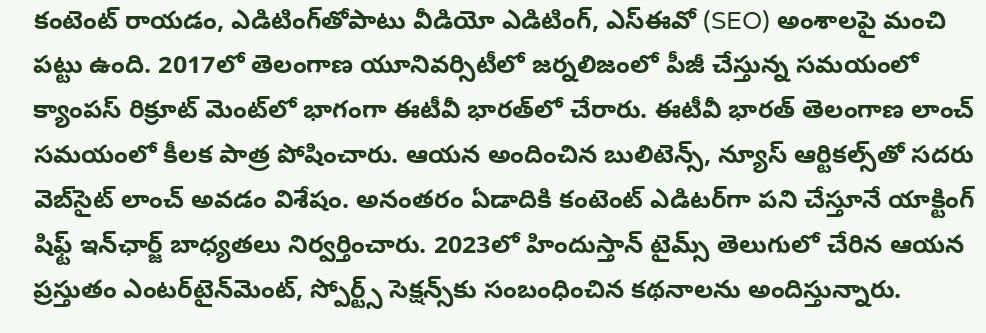కంటెంట్ రాయడం, ఎడిటింగ్‌తోపాటు వీడియో ఎడిటింగ్, ఎస్‌ఈవో (SEO) అంశాలపై మంచి పట్టు ఉంది. 2017లో తెలంగాణ యూనివర్సిటీలో జర్నలిజంలో పీజీ చేస్తున్న సమయంలో క్యాంపస్ రిక్రూట్ మెంట్‌లో భాగంగా ఈటీవీ భారత్‌లో చేరారు. ఈటీవీ భారత్ తెలంగాణ లాంచ్ సమయంలో కీలక పాత్ర పోషించారు. ఆయన అందించిన బులిటెన్స్, న్యూస్ ఆర్టికల్స్‌తో సదరు వెబ్‌సైట్ లాంచ్ అవడం విశేషం. అనంతరం ఏడాదికి కంటెంట్ ఎడిటర్‌గా పని చేస్తూనే యాక్టింగ్ షిఫ్ట్ ఇన్‌ఛార్జ్ బాధ్యతలు నిర్వర్తించారు. 2023లో హిందుస్తాన్ టైమ్స్ తెలుగులో చేరిన ఆయన ప్రస్తుతం ఎంటర్‌టైన్‌మెంట్, స్పోర్ట్స్ సెక్షన్స్‌కు సంబంధించిన కథనాలను అందిస్తున్నారు.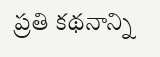ప్రతి కథనాన్ని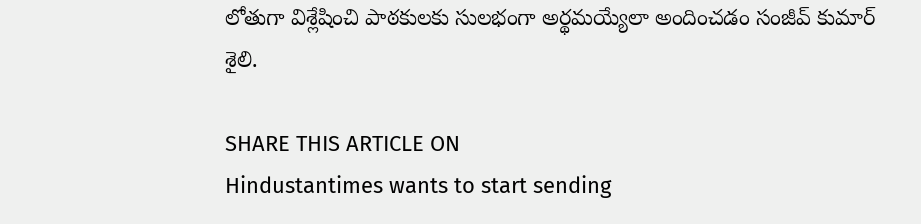లోతుగా విశ్లేషించి పాఠకులకు సులభంగా అర్థమయ్యేలా అందించడం సంజీవ్ కుమార్ శైలి.

SHARE THIS ARTICLE ON
Hindustantimes wants to start sending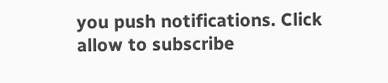you push notifications. Click allow to subscribe